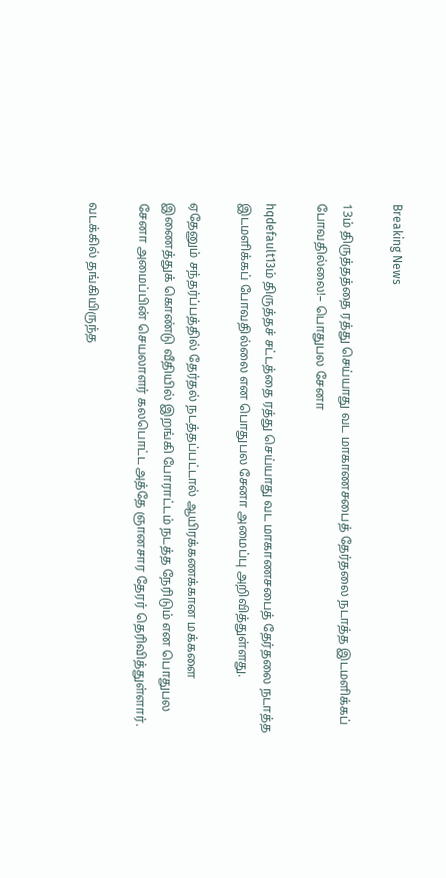Breaking News

13ம் திருத்தத்தை ரத்து செய்யாது வட மாகாணசபைத் தேர்தலை நடாத்த இடமளிக்கப் போவதில்லை!– பொதுபல சேனா

hqdefault13ம் திருத்தச் சட்டத்தை ரத்து செய்யாது வட மாகாணசபைத் தேர்தலை நடாத்த இடமளிக்கப் போவதில்லை என பொதுபல சேனா அமைப்பு அறிவித்துள்ளது.

ஏதேனும் சந்தர்ப்பத்தில் தேர்தல் நடத்தப்பட்டால் ஆயிரக்கணக்கான மக்களை இணைத்துக் கொண்டு வீதியில் இறங்கி போராட்டம் நடத்த நேரிடும் என பொதுபல சேனா அமைப்பின் செயலாளர் கலபொட்ட அத்தே ஞானசார தேரர் தெரிவித்துள்ளார்.

வடக்கில் தங்கியிருந்த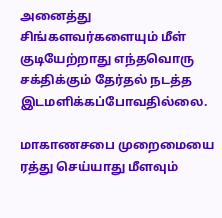அனைத்து சிங்களவர்களையும் மீள் குடியேற்றாது எந்தவொரு சக்திக்கும் தேர்தல் நடத்த இடமளிக்கப்போவதில்லை.

மாகாணசபை முறைமையை ரத்து செய்யாது மீளவும்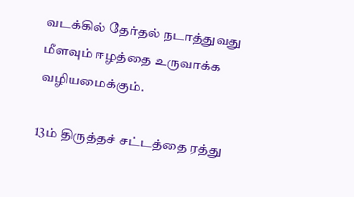வடக்கில் தேர்தல் நடாத்துவது மீளவும் ஈழத்தை உருவாக்க வழியமைக்கும்.

13ம் திருத்தச் சட்டத்தை ரத்து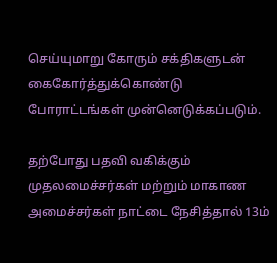செய்யுமாறு கோரும் சக்திகளுடன் கைகோர்த்துக்கொண்டு போராட்டங்கள் முன்னெடுக்கப்படும்.

தற்போது பதவி வகிக்கும் முதலமைச்சர்கள் மற்றும் மாகாண அமைச்சர்கள் நாட்டை நேசித்தால் 13ம்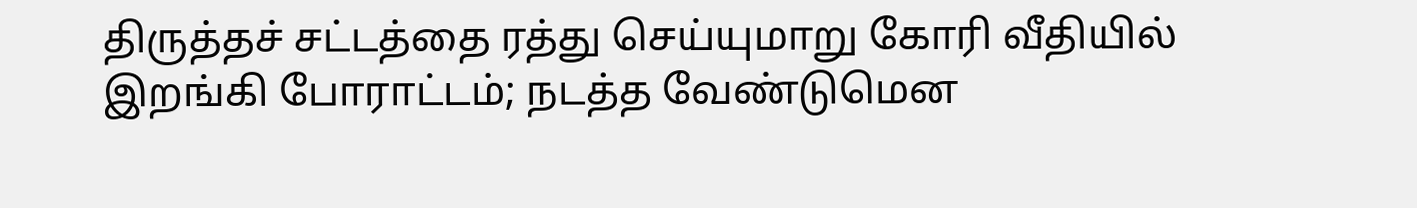திருத்தச் சட்டத்தை ரத்து செய்யுமாறு கோரி வீதியில் இறங்கி போராட்டம்; நடத்த வேண்டுமென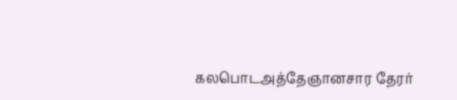கலபொடஅத்தேஞானசார தேரர்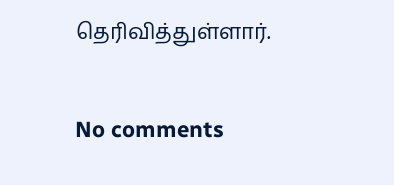தெரிவித்துள்ளார்.

No comments